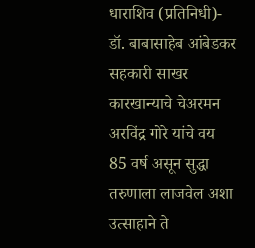धाराशिव (प्रतिनिधी)-  डॉ. बाबासाहेब आंबेडकर सहकारी साखर कारखान्याचे चेअरमन अरविंद्र गोरे यांचे वय 85 वर्ष असून सुद्धा तरुणाला लाजवेल अशा उत्साहाने ते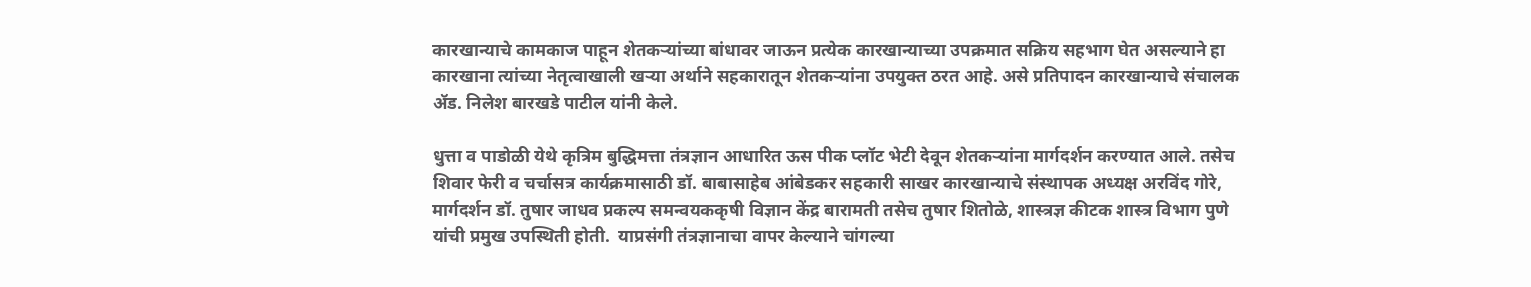कारखान्याचे कामकाज पाहून शेतकऱ्यांच्या बांधावर जाऊन प्रत्येक कारखान्याच्या उपक्रमात सक्रिय सहभाग घेत असल्याने हा कारखाना त्यांच्या नेतृत्वाखाली खऱ्या अर्थाने सहकारातून शेतकऱ्यांना उपयुक्त ठरत आहे. असे प्रतिपादन कारखान्याचे संचालक ॲड. निलेश बारखडे पाटील यांनी केले.

धुत्ता व पाडोळी येथे कृत्रिम बुद्धिमत्ता तंत्रज्ञान आधारित ऊस पीक प्लॉट भेटी देवून शेतकऱ्यांना मार्गदर्शन करण्यात आले. तसेच शिवार फेरी व चर्चासत्र कार्यक्रमासाठी डॉ. बाबासाहेब आंबेडकर सहकारी साखर कारखान्याचे संस्थापक अध्यक्ष अरविंद गोरे, मार्गदर्शन डॉ. तुषार जाधव प्रकल्प समन्वयककृषी विज्ञान केंद्र बारामती तसेच तुषार शितोळे, शास्त्रज्ञ कीटक शास्त्र विभाग पुणे यांची प्रमुख उपस्थिती होती.  याप्रसंगी तंत्रज्ञानाचा वापर केल्याने चांगल्या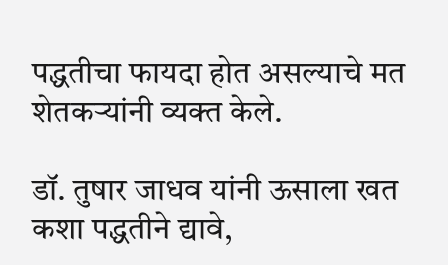पद्धतीचा फायदा होत असल्याचे मत शेतकऱ्यांनी व्यक्त केले.

डॉ. तुषार जाधव यांनी ऊसाला खत कशा पद्धतीने द्यावे,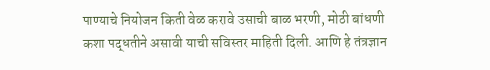पाण्याचे नियोजन किती वेळ करावे उसाची बाळ भरणी, मोठी बांधणी कशा पद्धतीने असावी याची सविस्तर माहिती दिली. आणि हे तंत्रज्ञान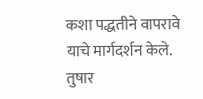कशा पद्धतीने वापरावे याचे मार्गदर्शन केले. तुषार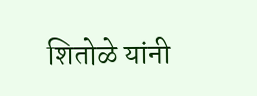शितोळे यांनी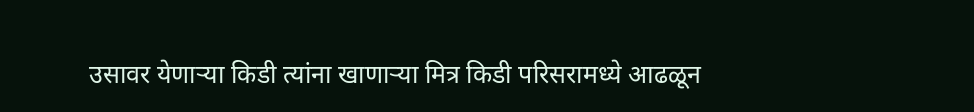उसावर येणाऱ्या किडी त्यांना खाणाऱ्या मित्र किडी परिसरामध्ये आढळून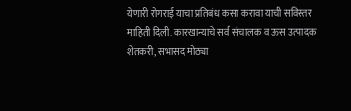येणारी रोगराई याचा प्रतिबंध कसा करावा याची सविस्तर माहिती दिली. कारखान्याचे सर्व संचालक व ऊस उत्पादक शेतकरी, सभासद मोठ्या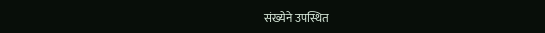संख्येने उपस्थित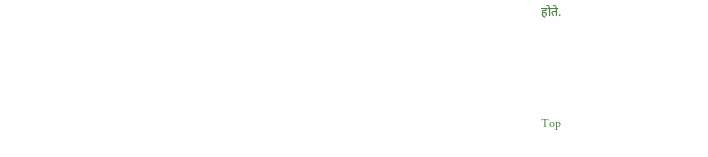होते.



Top